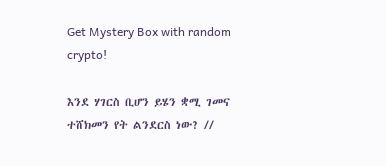Get Mystery Box with random crypto!

እንደ ሃገርስ ቢሆን ይሄን ቋሚ ገመና ተሸክመን የት ልንደርስ ነው? //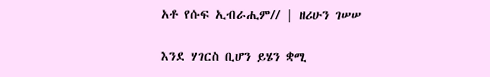አቶ የሱፍ ኢብራሒም// | ዘሪሁን ገሠሠ

እንደ ሃገርስ ቢሆን ይሄን ቋሚ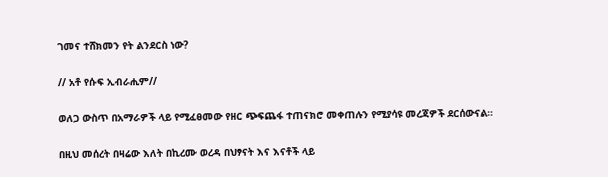ገመና ተሸክመን የት ልንደርስ ነው?

// አቶ የሱፍ ኢብራሒም//

ወለጋ ውስጥ በአማራዎች ላይ የሚፈፀመው የዘር ጭፍጨፋ ተጠናክሮ መቀጠሉን የሚያሳዩ መረጃዎች ደርሰውናል።

በዚህ መሰረት በዛሬው እለት በኪረሙ ወረዳ በህፃናት እና እናቶች ላይ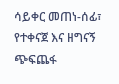ሳይቀር መጠነ-ሰፊ፣ የተቀናጀ እና ዘግናኝ ጭፍጨፋ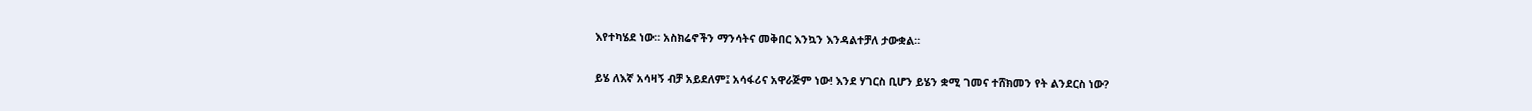እየተካሄደ ነው። አስክሬኖችን ማንሳትና መቅበር እንኳን እንዳልተቻለ ታውቋል።

ይሄ ለእኛ አሳዛኝ ብቻ አይደለም፤ አሳፋሪና አዋራጅም ነው! እንደ ሃገርስ ቢሆን ይሄን ቋሚ ገመና ተሸክመን የት ልንደርስ ነው?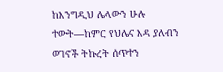ከእንግዲህ ሌላውን ሁሉ ተውት—ከምር የህሌና እዳ ያለብን ወገኖች ትኩረት ሰጥተን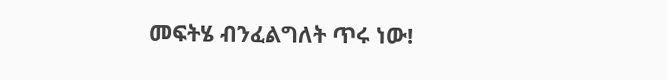መፍትሄ ብንፈልግለት ጥሩ ነው!